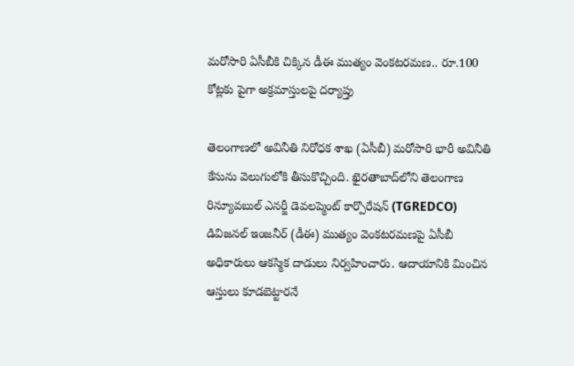మరోసారి ఏసీబీకి చిక్కిన డీఈ ముత్యం వెంకటరమణ.. రూ.100 కోట్లకు పైగా అక్రమాస్తులపై దర్యాప్తు

తెలంగాణలో అవినీతి నిరోధక శాఖ (ఏసీబీ) మరోసారి భారీ అవినీతి కేసును వెలుగులోకి తీసుకొచ్చింది. ఖైరతాబాద్‌లోని తెలంగాణ రిన్యూవబుల్ ఎనర్జీ డెవలప్మెంట్ కార్పొరేషన్ (TGREDCO) డివిజనల్ ఇంజనీర్ (డీఈ) ముత్యం వెంకటరమణపై ఏసీబీ అధికారులు ఆకస్మిక దాడులు నిర్వహించారు. ఆదాయానికి మించిన ఆస్తులు కూడబెట్టారనే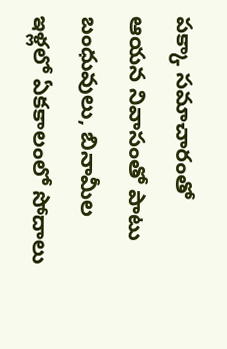పక్కా సమాచారంతో ఆయన నివాసంతో పాటు బంధువులు, బినామీల ఇళ్లలో ఏకకాలంలో సోదాలు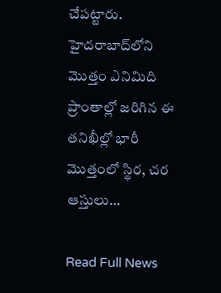చేపట్టారు. హైదరాబాద్‌లోని మొత్తం ఎనిమిది ప్రాంతాల్లో జరిగిన ఈ తనిఖీల్లో భారీ మొత్తంలో స్థిర, చర ఆస్తులు…

Read Full News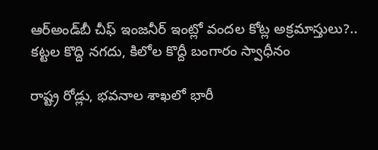ఆర్‌అండ్‌బీ చీఫ్ ఇంజనీర్ ఇంట్లో వందల కోట్ల అక్రమాస్తులు?.. కట్టల కొద్ది నగదు, కిలోల కొద్దీ బంగారం స్వాధీనం

రాష్ట్ర రోడ్లు, భవనాల శాఖలో భారీ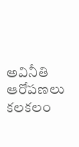అవినీతి ఆరోపణలు కలకలం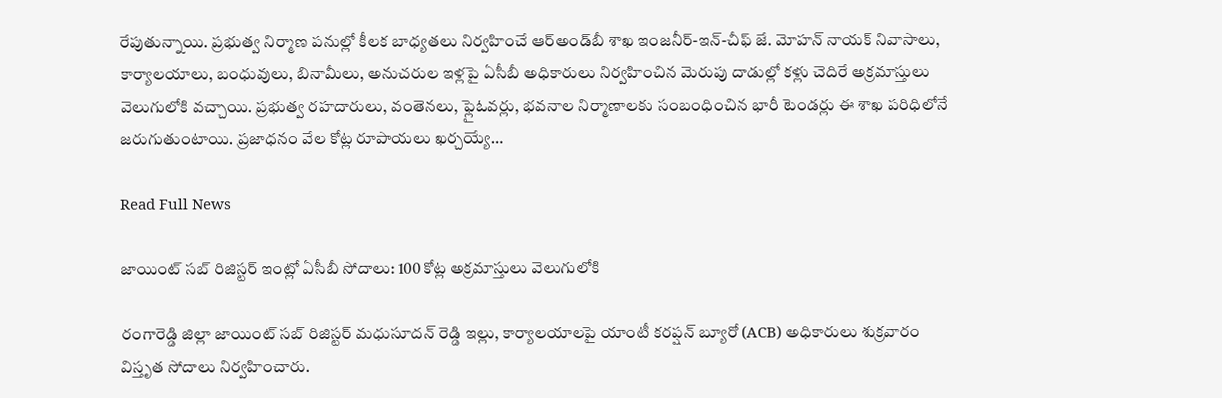రేపుతున్నాయి. ప్రభుత్వ నిర్మాణ పనుల్లో కీలక బాధ్యతలు నిర్వహించే ఆర్‌అండ్‌బీ శాఖ ఇంజనీర్-ఇన్-చీఫ్ జే. మోహన్ నాయక్ నివాసాలు, కార్యాలయాలు, బంధువులు, బినామీలు, అనుచరుల ఇళ్లపై ఏసీబీ అధికారులు నిర్వహించిన మెరుపు దాడుల్లో కళ్లు చెదిరే అక్రమాస్తులు వెలుగులోకి వచ్చాయి. ప్రభుత్వ రహదారులు, వంతెనలు, ఫ్లైఓవర్లు, భవనాల నిర్మాణాలకు సంబంధించిన భారీ టెండర్లు ఈ శాఖ పరిధిలోనే జరుగుతుంటాయి. ప్రజాధనం వేల కోట్ల రూపాయలు ఖర్చయ్యే…

Read Full News

జాయింట్ సబ్ రిజిస్టర్ ఇంట్లో ఏసీబీ సోదాలు: 100 కోట్ల అక్రమాస్తులు వెలుగులోకి

రంగారెడ్డి జిల్లా జాయింట్ సబ్ రిజిస్టర్ మధుసూదన్ రెడ్డి ఇల్లు, కార్యాలయాలపై యాంటీ కరప్షన్ బ్యూరో (ACB) అధికారులు శుక్రవారం విస్తృత సోదాలు నిర్వహించారు.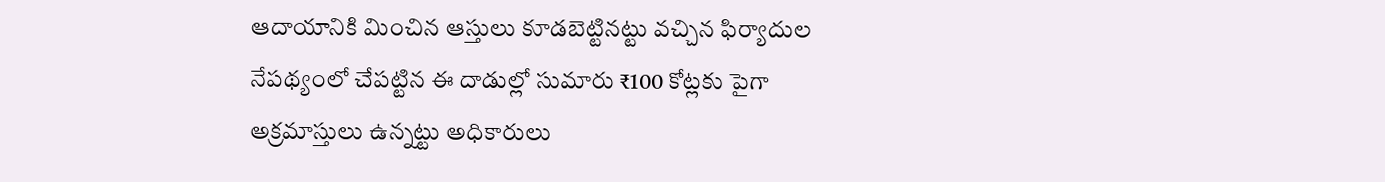ఆదాయానికి మించిన ఆస్తులు కూడబెట్టినట్టు వచ్చిన ఫిర్యాదుల నేపథ్యంలో చేపట్టిన ఈ దాడుల్లో సుమారు ₹100 కోట్లకు పైగా అక్రమాస్తులు ఉన్నట్టు అధికారులు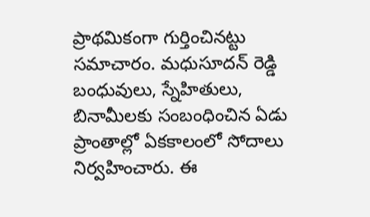ప్రాథమికంగా గుర్తించినట్టు సమాచారం. మధుసూదన్ రెడ్డి బంధువులు, స్నేహితులు, బినామీలకు సంబంధించిన ఏడు ప్రాంతాల్లో ఏకకాలంలో సోదాలు నిర్వహించారు. ఈ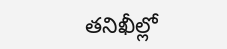తనిఖీల్లో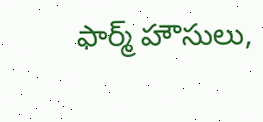ఫార్మ్ హౌసులు,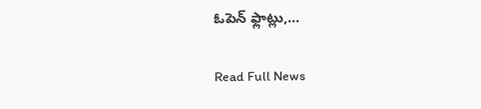ఓపెన్ ఫ్లాట్లు,…

Read Full News